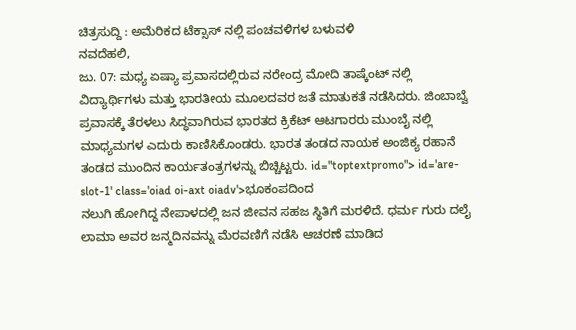ಚಿತ್ರಸುದ್ದಿ : ಅಮೆರಿಕದ ಟೆಕ್ಸಾಸ್ ನಲ್ಲಿ ಪಂಚವಳಿಗಳ ಬಳುವಳಿ
ನವದೆಹಲಿ,
ಜು. 07: ಮಧ್ಯ ಏಷ್ಯಾ ಪ್ರವಾಸದಲ್ಲಿರುವ ನರೇಂದ್ರ ಮೋದಿ ತಾಷ್ಕೆಂಟ್ ನಲ್ಲಿ ವಿದ್ಯಾರ್ಥಿಗಳು ಮತ್ತು ಭಾರತೀಯ ಮೂಲದವರ ಜತೆ ಮಾತುಕತೆ ನಡೆಸಿದರು. ಜಿಂಬಾಬ್ವೆ ಪ್ರವಾಸಕ್ಕೆ ತೆರಳಲು ಸಿದ್ಧವಾಗಿರುವ ಭಾರತದ ಕ್ರಿಕೆಟ್ ಆಟಗಾರರು ಮುಂಬೈ ನಲ್ಲಿ ಮಾಧ್ಯಮಗಳ ಎದುರು ಕಾಣಿಸಿಕೊಂಡರು. ಭಾರತ ತಂಡದ ನಾಯಕ ಅಂಜಿಕ್ಯ ರಹಾನೆ ತಂಡದ ಮುಂದಿನ ಕಾರ್ಯತಂತ್ರಗಳನ್ನು ಬಿಚ್ಚಿಟ್ಟರು. id="toptextpromo"> id='are-slot-1' class='oiad oi-axt oiadv'>ಭೂಕಂಪದಿಂದ
ನಲುಗಿ ಹೋಗಿದ್ದ ನೇಪಾಳದಲ್ಲಿ ಜನ ಜೀವನ ಸಹಜ ಸ್ಥಿತಿಗೆ ಮರಳಿದೆ. ಧರ್ಮ ಗುರು ದಲೈ ಲಾಮಾ ಅವರ ಜನ್ಮದಿನವನ್ನು ಮೆರವಣಿಗೆ ನಡೆಸಿ ಆಚರಣೆ ಮಾಡಿದ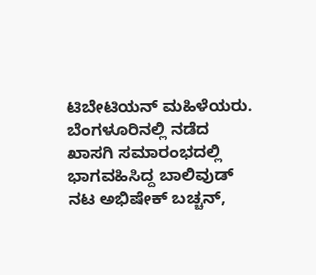ಟಿಬೇಟಿಯನ್ ಮಹಿಳೆಯರು. ಬೆಂಗಳೂರಿನಲ್ಲಿ ನಡೆದ ಖಾಸಗಿ ಸಮಾರಂಭದಲ್ಲಿ ಭಾಗವಹಿಸಿದ್ದ ಬಾಲಿವುಡ್ ನಟ ಅಭಿಷೇಕ್ ಬಚ್ಚನ್,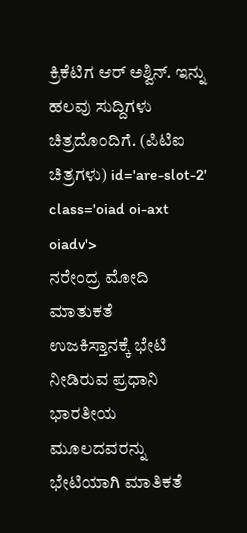ಕ್ರಿಕೆಟಿಗ ಆರ್ ಅಶ್ವಿನ್. ಇನ್ನು ಹಲವು ಸುದ್ದಿಗಳು ಚಿತ್ರದೊಂದಿಗೆ. (ಪಿಟಿಐ ಚಿತ್ರಗಳು) id='are-slot-2' class='oiad oi-axt oiadv'>
ನರೇಂದ್ರ ಮೋದಿ ಮಾತುಕತೆ
ಉಜಕಿಸ್ತಾನಕ್ಕೆ ಭೇಟಿ ನೀಡಿರುವ ಪ್ರಧಾನಿ ಭಾರತೀಯ ಮೂಲದವರನ್ನು ಭೇಟಿಯಾಗಿ ಮಾತಿಕತೆ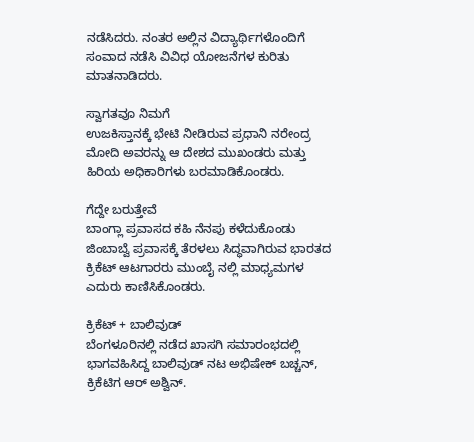ನಡೆಸಿದರು. ನಂತರ ಅಲ್ಲಿನ ವಿದ್ಯಾರ್ಥಿಗಳೊಂದಿಗೆ ಸಂವಾದ ನಡೆಸಿ ವಿವಿಧ ಯೋಜನೆಗಳ ಕುರಿತು ಮಾತನಾಡಿದರು.

ಸ್ವಾಗತವೂ ನಿಮಗೆ
ಉಜಕಿಸ್ತಾನಕ್ಕೆ ಭೇಟಿ ನೀಡಿರುವ ಪ್ರಧಾನಿ ನರೇಂದ್ರ ಮೋದಿ ಅವರನ್ನು ಆ ದೇಶದ ಮುಖಂಡರು ಮತ್ತು ಹಿರಿಯ ಅಧಿಕಾರಿಗಳು ಬರಮಾಡಿಕೊಂಡರು.

ಗೆದ್ದೇ ಬರುತ್ತೇವೆ
ಬಾಂಗ್ಲಾ ಪ್ರವಾಸದ ಕಹಿ ನೆನಪು ಕಳೆದುಕೊಂಡು ಜಿಂಬಾಬ್ವೆ ಪ್ರವಾಸಕ್ಕೆ ತೆರಳಲು ಸಿದ್ಧವಾಗಿರುವ ಭಾರತದ ಕ್ರಿಕೆಟ್ ಆಟಗಾರರು ಮುಂಬೈ ನಲ್ಲಿ ಮಾಧ್ಯಮಗಳ ಎದುರು ಕಾಣಿಸಿಕೊಂಡರು.

ಕ್ರಿಕೆಟ್ + ಬಾಲಿವುಡ್
ಬೆಂಗಳೂರಿನಲ್ಲಿ ನಡೆದ ಖಾಸಗಿ ಸಮಾರಂಭದಲ್ಲಿ ಭಾಗವಹಿಸಿದ್ದ ಬಾಲಿವುಡ್ ನಟ ಅಭಿಷೇಕ್ ಬಚ್ಚನ್, ಕ್ರಿಕೆಟಿಗ ಆರ್ ಅಶ್ವಿನ್.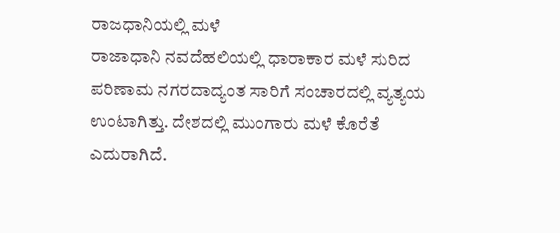ರಾಜಧಾನಿಯಲ್ಲಿ ಮಳೆ
ರಾಜಾಧಾನಿ ನವದೆಹಲಿಯಲ್ಲಿ ಧಾರಾಕಾರ ಮಳೆ ಸುರಿದ ಪರಿಣಾಮ ನಗರದಾದ್ಯಂತ ಸಾರಿಗೆ ಸಂಚಾರದಲ್ಲಿ ವ್ಯತ್ಯಯ ಉಂಟಾಗಿತ್ತು. ದೇಶದಲ್ಲಿ ಮುಂಗಾರು ಮಳೆ ಕೊರೆತೆ ಎದುರಾಗಿದೆ.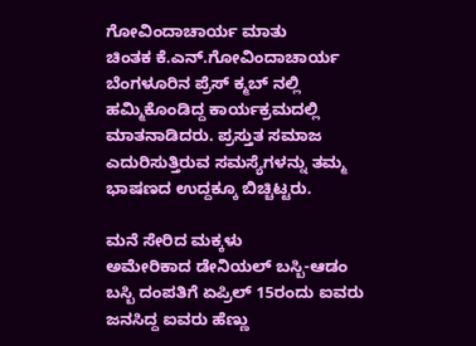ಗೋವಿಂದಾಚಾರ್ಯ ಮಾತು
ಚಿಂತಕ ಕೆ.ಎನ್.ಗೋವಿಂದಾಚಾರ್ಯ ಬೆಂಗಳೂರಿನ ಪ್ರೆಸ್ ಕ್ಮಬ್ ನಲ್ಲಿ ಹಮ್ಮಿಕೊಂಡಿದ್ದ ಕಾರ್ಯಕ್ರಮದಲ್ಲಿ ಮಾತನಾಡಿದರು. ಪ್ರಸ್ತುತ ಸಮಾಜ ಎದುರಿಸುತ್ತಿರುವ ಸಮಸ್ಯೆಗಳನ್ನು ತಮ್ಮ ಭಾಷಣದ ಉದ್ದಕ್ಕೂ ಬಿಚ್ಚಿಟ್ಟರು.

ಮನೆ ಸೇರಿದ ಮಕ್ಕಳು
ಅಮೇರಿಕಾದ ಡೇನಿಯಲ್ ಬಸ್ಬಿ-ಆಡಂ ಬಸ್ಬಿ ದಂಪತಿಗೆ ಏಪ್ರಿಲ್ 15ರಂದು ಐವರು ಜನಸಿದ್ದ ಐವರು ಹೆಣ್ಣು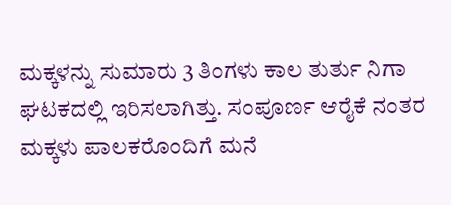ಮಕ್ಕಳನ್ನು ಸುಮಾರು 3 ತಿಂಗಳು ಕಾಲ ತುರ್ತು ನಿಗಾ ಘಟಕದಲ್ಲಿ ಇರಿಸಲಾಗಿತ್ತು. ಸಂಪೂರ್ಣ ಆರೈಕೆ ನಂತರ ಮಕ್ಕಳು ಪಾಲಕರೊಂದಿಗೆ ಮನೆ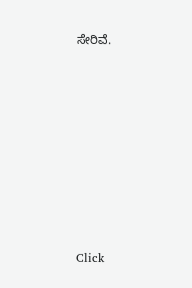ಸೇರಿವೆ.












Click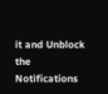it and Unblock the Notifications